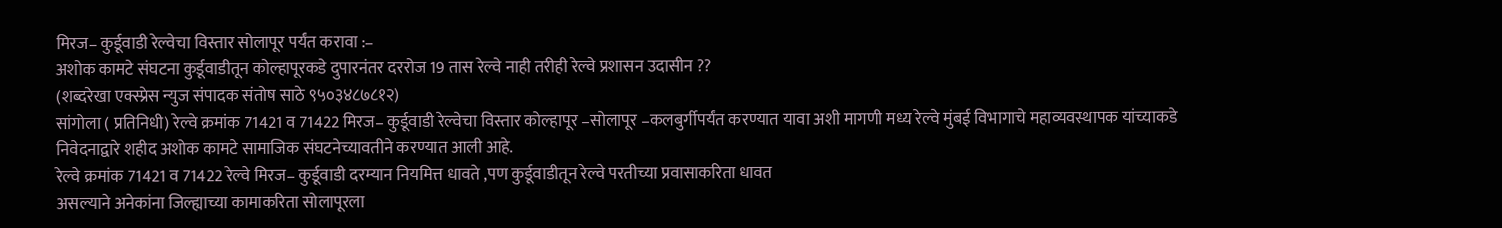मिरज– कुर्डूवाडी रेल्वेचा विस्तार सोलापूर पर्यंत करावा :–
अशोक कामटे संघटना कुर्डूवाडीतून कोल्हापूरकडे दुपारनंतर दररोज 19 तास रेल्वे नाही तरीही रेल्वे प्रशासन उदासीन ??
(शब्दरेखा एक्स्प्रेस न्युज संपादक संतोष साठे ९५०३४८७८१२)
सांगोला ( प्रतिनिधी) रेल्वे क्रमांक 71421 व 71422 मिरज– कुर्डूवाडी रेल्वेचा विस्तार कोल्हापूर –सोलापूर –कलबुर्गीपर्यंत करण्यात यावा अशी मागणी मध्य रेल्वे मुंबई विभागाचे महाव्यवस्थापक यांच्याकडे निवेदनाद्वारे शहीद अशोक कामटे सामाजिक संघटनेच्यावतीने करण्यात आली आहे.
रेल्वे क्रमांक 71421 व 71422 रेल्वे मिरज– कुर्डूवाडी दरम्यान नियमित्त धावते ,पण कुर्डूवाडीतून रेल्वे परतीच्या प्रवासाकरिता धावत
असल्याने अनेकांना जिल्ह्याच्या कामाकरिता सोलापूरला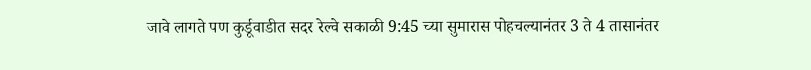जावे लागते पण कुर्डूवाडीत सदर रेल्वे सकाळी 9:45 च्या सुमारास पोहचल्यानंतर 3 ते 4 तासानंतर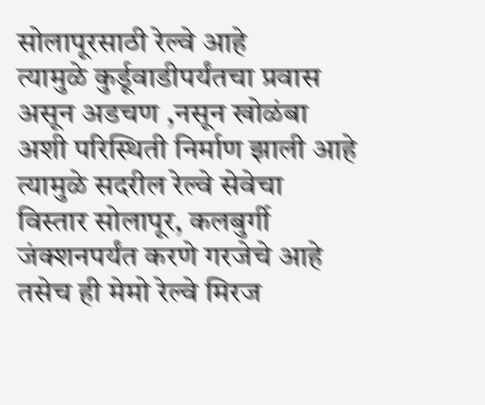सोलापूरसाठी रेल्वे आहे
त्यामुळे कुर्डूवाडीपर्यंतचा प्रवास असून अडचण ,नसून खोळंबा अशी परिस्थिती निर्माण झाली आहे त्यामुळे सदरील रेल्वे सेवेचा विस्तार सोलापूर, कलबुर्गी जंक्शनपर्यंत करणे गरजेचे आहे
तसेच ही मेमो रेल्वे मिरज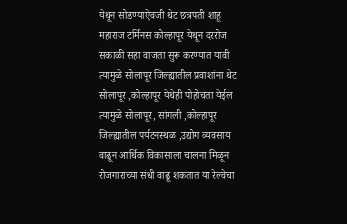येथून सोडण्याऐवजी थेट छत्रपती शाहू महाराज टर्मिनस कोल्हापूर येथून दररोज सकाळी सहा वाजता सुरू करण्यात यावी त्यामुळे सोलापूर जिल्ह्यातील प्रवाशांना थेट सोलापूर ,कोल्हापूर येथेही पोहोचता येईल
त्यामुळे सोलापूर, सांगली ,कोल्हापूर जिल्ह्यातील पर्यटनस्थळ ,उद्योग व्यवसाय वाढून आर्थिक विकासाला चालना मिळून रोजगाराच्या संधी वाढू शकतात या रेल्वेचा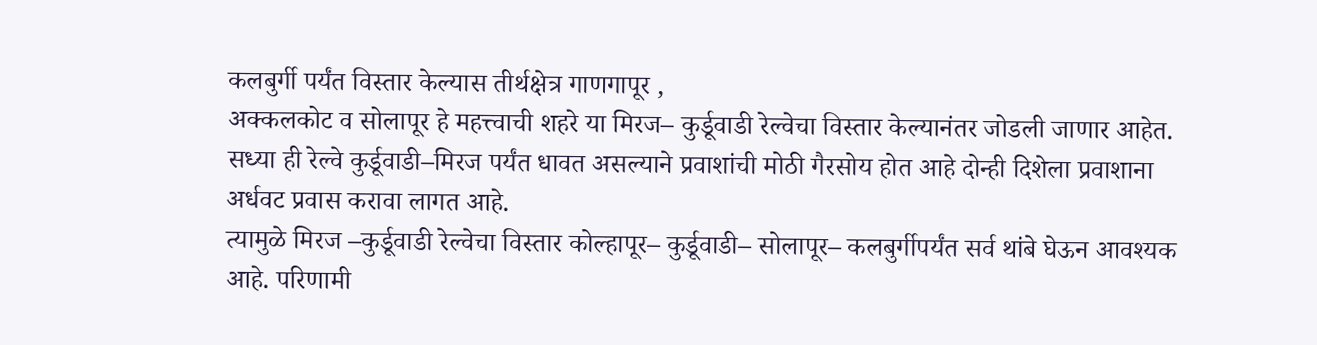कलबुर्गी पर्यंत विस्तार केल्यास तीर्थक्षेत्र गाणगापूर ,
अक्कलकोट व सोलापूर हे महत्त्वाची शहरे या मिरज– कुर्डूवाडी रेल्वेचा विस्तार केल्यानंतर जोडली जाणार आहेत. सध्या ही रेल्वे कुर्डूवाडी–मिरज पर्यंत धावत असल्याने प्रवाशांची मोठी गैरसोय होत आहे दोन्ही दिशेला प्रवाशाना अर्धवट प्रवास करावा लागत आहे.
त्यामुळे मिरज –कुर्डूवाडी रेल्वेचा विस्तार कोल्हापूर– कुर्डूवाडी– सोलापूर– कलबुर्गीपर्यंत सर्व थांबे घेऊन आवश्यक आहे. परिणामी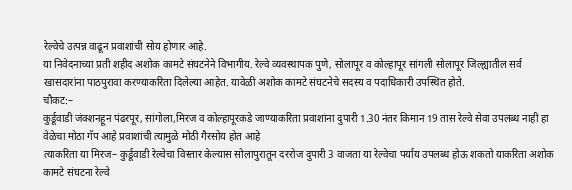रेल्वेचे उत्पन्न वाढून प्रवाशांची सोय होणार आहे.
या निवेदनाच्या प्रती शहीद अशोक कामटे संघटनेने विभागीय. रेल्वे व्यवस्थापक पुणे, सोलापूर व कोल्हापूर सांगली सोलापूर जिल्ह्यातील सर्व खासदारांना पाठपुरावा करण्याकरिता दिलेल्या आहेत. यावेळी अशोक कामटे संघटनेचे सदस्य व पदाधिकारी उपस्थित होते.
चौकट:–
कुर्डूवाडी जंक्शनहून पंढरपूर, सांगोला,मिरज व कोल्हापूरकडे जाण्याकरिता प्रवाशांना दुपारी 1.30 नंतर किमान 19 तास रेल्वे सेवा उपलब्ध नाही हा वेळेचा मोठा गॅप आहे प्रवाशांची त्यामुळे मोठी गैरसोय होत आहे
त्याकरिता या मिरज– कुर्डूवाडी रेल्वेचा विस्तार केल्यास सोलापुरातून दररोज दुपारी 3 वाजता या रेल्वेचा पर्याय उपलब्ध होऊ शकतो याकरिता अशोक कामटे संघटना रेल्वे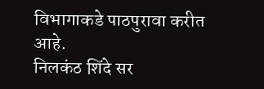विभागाकडे पाठपुरावा करीत आहे.
निलकंठ शिंदे सर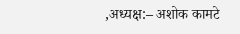,अध्यक्ष:– अशोक कामटे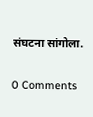संघटना सांगोला.


0 Comments